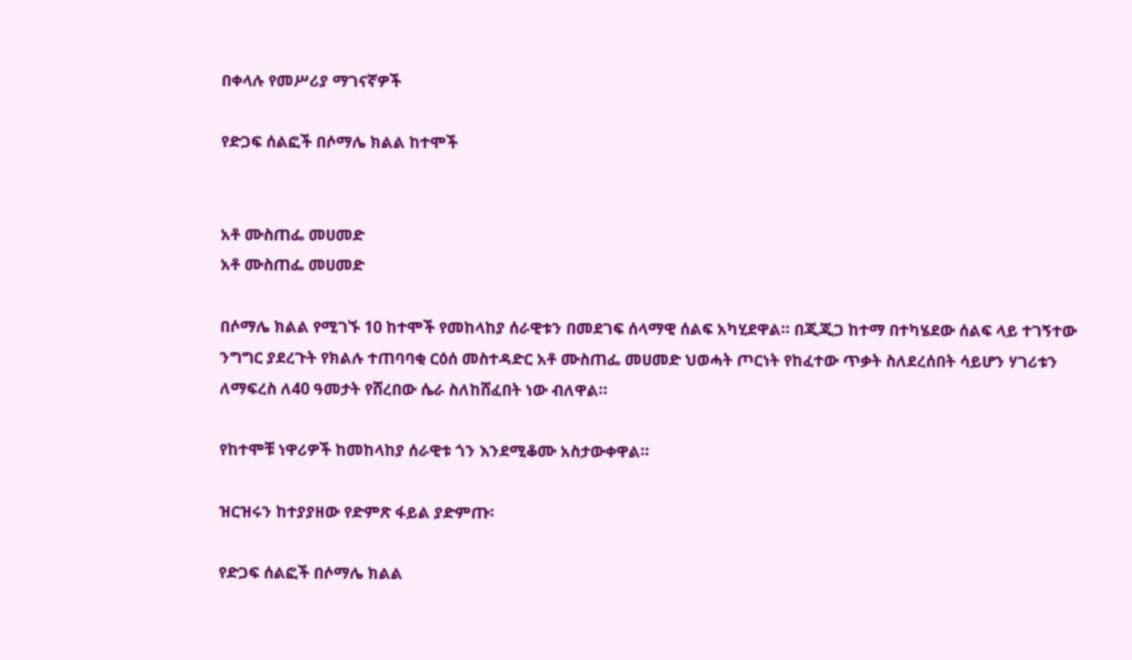በቀላሉ የመሥሪያ ማገናኛዎች

የድጋፍ ሰልፎች በሶማሌ ክልል ከተሞች


አቶ ሙስጠፌ መሀመድ
አቶ ሙስጠፌ መሀመድ

በሶማሌ ክልል የሚገኙ 10 ከተሞች የመከላከያ ሰራዊቱን በመደገፍ ሰላማዊ ሰልፍ አካሂደዋል። በጂጂጋ ከተማ በተካሄደው ሰልፍ ላይ ተገኝተው ንግግር ያደረጉት የክልሉ ተጠባባቂ ርዕሰ መስተዳድር አቶ ሙስጠፌ መሀመድ ህወሓት ጦርነት የከፈተው ጥቃት ስለደረሰበት ሳይሆን ሃገሪቱን ለማፍረስ ለ40 ዓመታት የሸረበው ሴራ ስለከሸፈበት ነው ብለዋል።

የከተሞቹ ነዋሪዎች ከመከላከያ ሰራዊቱ ጎን እንደሚቆሙ አስታውቀዋል።

ዝርዝሩን ከተያያዘው የድምጽ ፋይል ያድምጡ፡

የድጋፍ ሰልፎች በሶማሌ ክልል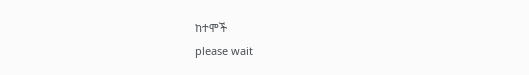ከተሞች
please wait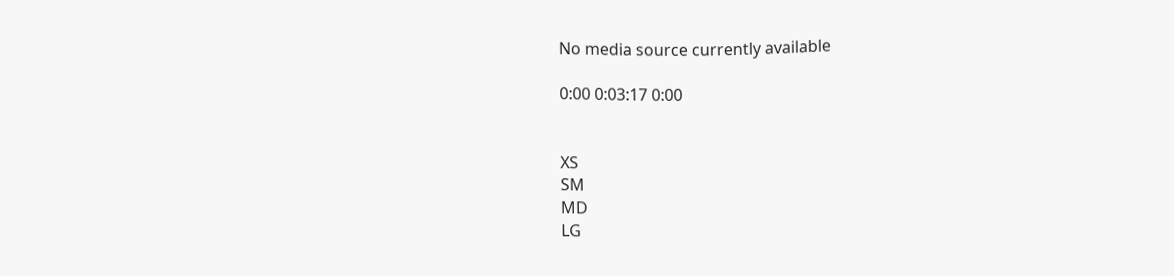No media source currently available

0:00 0:03:17 0:00


XS
SM
MD
LG